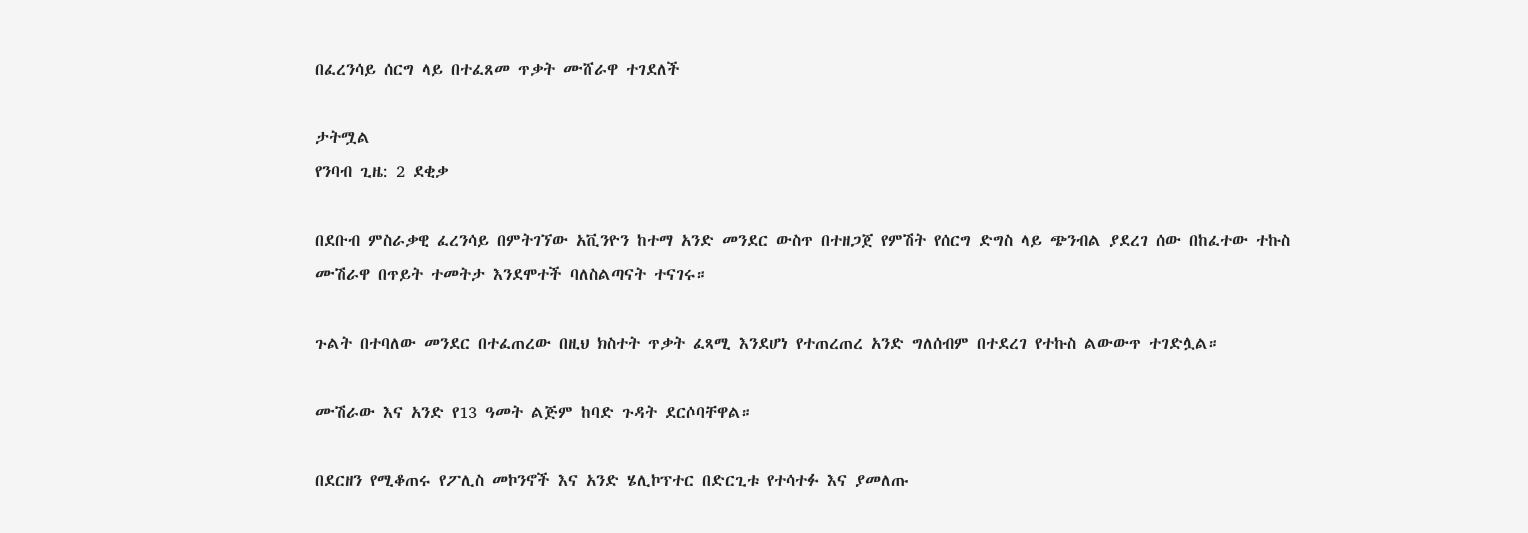በፈረንሳይ ሰርግ ላይ በተፈጸመ ጥቃት ሙሸራዋ ተገደለች

ታትሟል
የንባብ ጊዜ: 2 ደቂቃ

በደቡብ ምስራቃዊ ፈረንሳይ በምትገኘው አቪንዮን ከተማ አንድ መንደር ውስጥ በተዘጋጀ የምሽት የሰርግ ድግስ ላይ ጭንብል ያደረገ ሰው በከፈተው ተኩስ ሙሽራዋ በጥይት ተመትታ እንደሞተች ባለስልጣናት ተናገሩ።

ጉልት በተባለው መንደር በተፈጠረው በዚህ ክስተት ጥቃት ፈጻሚ እንደሆነ የተጠረጠረ አንድ ግለሰብም በተደረገ የተኩስ ልውውጥ ተገድሏል።

ሙሽራው እና አንድ የ13 ዓመት ልጅም ከባድ ጉዳት ደርሶባቸዋል።

በደርዘን የሚቆጠሩ የፖሊስ መኮንኖች እና አንድ ሄሊኮፕተር በድርጊቱ የተሳተፉ እና ያመለጡ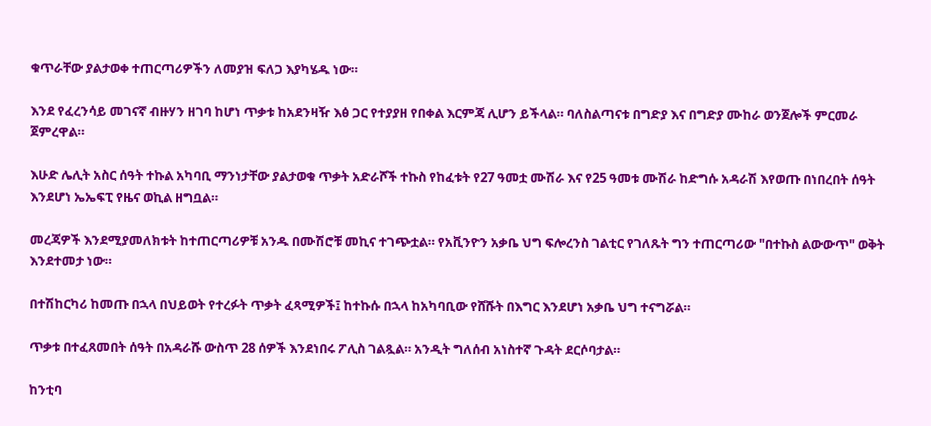ቁጥራቸው ያልታወቀ ተጠርጣሪዎችን ለመያዝ ፍለጋ እያካሄዱ ነው።

እንደ የፈረንሳይ መገናኛ ብዙሃን ዘገባ ከሆነ ጥቃቱ ከአደንዛዥ እፅ ጋር የተያያዘ የበቀል እርምጃ ሊሆን ይችላል። ባለስልጣናቱ በግድያ እና በግድያ ሙከራ ወንጀሎች ምርመራ ጀምረዋል።

እሁድ ሌሊት አስር ሰዓት ተኩል አካባቢ ማንነታቸው ያልታወቁ ጥቃት አድራሾች ተኩስ የከፈቱት የ27 ዓመቷ ሙሽራ እና የ25 ዓመቱ ሙሽራ ከድግሱ አዳራሽ እየወጡ በነበረበት ሰዓት እንደሆነ ኤኤፍፒ የዜና ወኪል ዘግቧል።

መረጃዎች እንደሚያመለክቱት ከተጠርጣሪዎቹ አንዱ በሙሽሮቹ መኪና ተገጭቷል። የአቪንዮን አቃቤ ህግ ፍሎረንስ ገልቲር የገለጹት ግን ተጠርጣሪው "በተኩስ ልውውጥ" ወቅት እንደተመታ ነው።

በተሽከርካሪ ከመጡ በኋላ በህይወት የተረፉት ጥቃት ፈጻሚዎች፤ ከተኩሱ በኋላ ከአካባቢው የሸሹት በእግር እንደሆነ አቃቤ ህግ ተናግሯል።

ጥቃቱ በተፈጸመበት ሰዓት በአዳራሹ ውስጥ 28 ሰዎች እንደነበሩ ፖሊስ ገልጿል። አንዲት ግለሰብ አነስተኛ ጉዳት ደርሶባታል።

ከንቲባ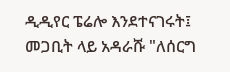ዲዲየር ፔሬሎ እንደተናገሩት፤ መጋቢት ላይ አዳራሹ "ለሰርግ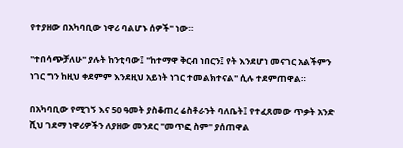የተያዘው በአካባቢው ነዋሪ ባልሆኑ ሰዎች" ነው።

"ተበሳጭቻለሁ" ያሉት ከንቲባው፤ "ከተማዋ ቅርብ ነበርን፤ የት እንደሆነ መናገር አልችምን ነገር ግን ከዚህ ቀደምም እንደዚህ አይነት ነገር ተመልክተናል" ሲሉ ተደምጠዋል።

በአካባቢው የሚገኝ እና 50 ዓመት ያስቆጠረ ሬስቶራንት ባለቤት፤ የተፈጸመው ጥቃት አንድ ሺህ ገደማ ነዋሪዎችን ለያዘው መንደር "መጥፎ ስም" ያሰጠዋል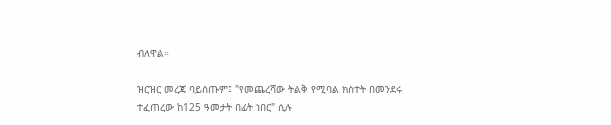ብለዋል።

ዝርዝር መረጃ ባይሰጡም፤ "የመጨረሻው ትልቅ የሚባል ክስተት በመንደሩ ተፈጠረው ከ125 ዓመታት በፊት ነበር" ሲሉ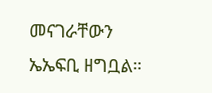መናገራቸውን ኤኤፍቢ ዘግቧል።